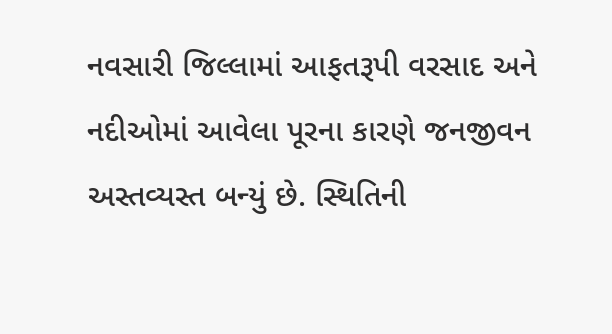નવસારી જિલ્લામાં આફતરૂપી વરસાદ અને નદીઓમાં આવેલા પૂરના કારણે જનજીવન અસ્તવ્યસ્ત બન્યું છે. સ્થિતિની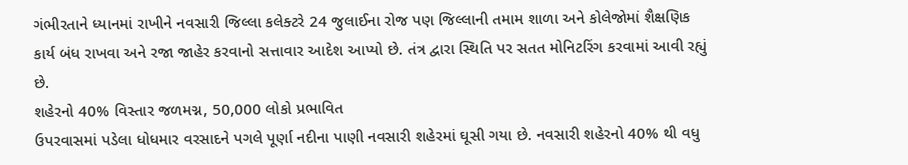ગંભીરતાને ધ્યાનમાં રાખીને નવસારી જિલ્લા કલેક્ટરે 24 જુલાઈના રોજ પણ જિલ્લાની તમામ શાળા અને કોલેજોમાં શૈક્ષણિક કાર્ય બંધ રાખવા અને રજા જાહેર કરવાનો સત્તાવાર આદેશ આપ્યો છે. તંત્ર દ્વારા સ્થિતિ પર સતત મોનિટરિંગ કરવામાં આવી રહ્યું છે.
શહેરનો 40% વિસ્તાર જળમગ્ન, 50,000 લોકો પ્રભાવિત
ઉપરવાસમાં પડેલા ધોધમાર વરસાદને પગલે પૂર્ણા નદીના પાણી નવસારી શહેરમાં ઘૂસી ગયા છે. નવસારી શહેરનો 40% થી વધુ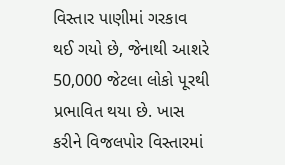વિસ્તાર પાણીમાં ગરકાવ થઈ ગયો છે, જેનાથી આશરે 50,000 જેટલા લોકો પૂરથી પ્રભાવિત થયા છે. ખાસ કરીને વિજલપોર વિસ્તારમાં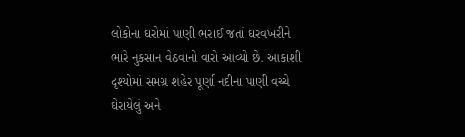લોકોના ઘરોમાં પાણી ભરાઈ જતાં ઘરવખરીને ભારે નુકસાન વેઠવાનો વારો આવ્યો છે. આકાશી દૃશ્યોમાં સમગ્ર શહેર પૂર્ણા નદીના પાણી વચ્ચે ઘેરાયેલું અને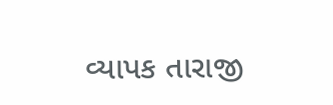વ્યાપક તારાજી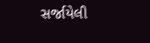સર્જાયેલી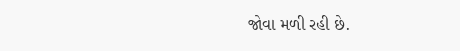જોવા મળી રહી છે.